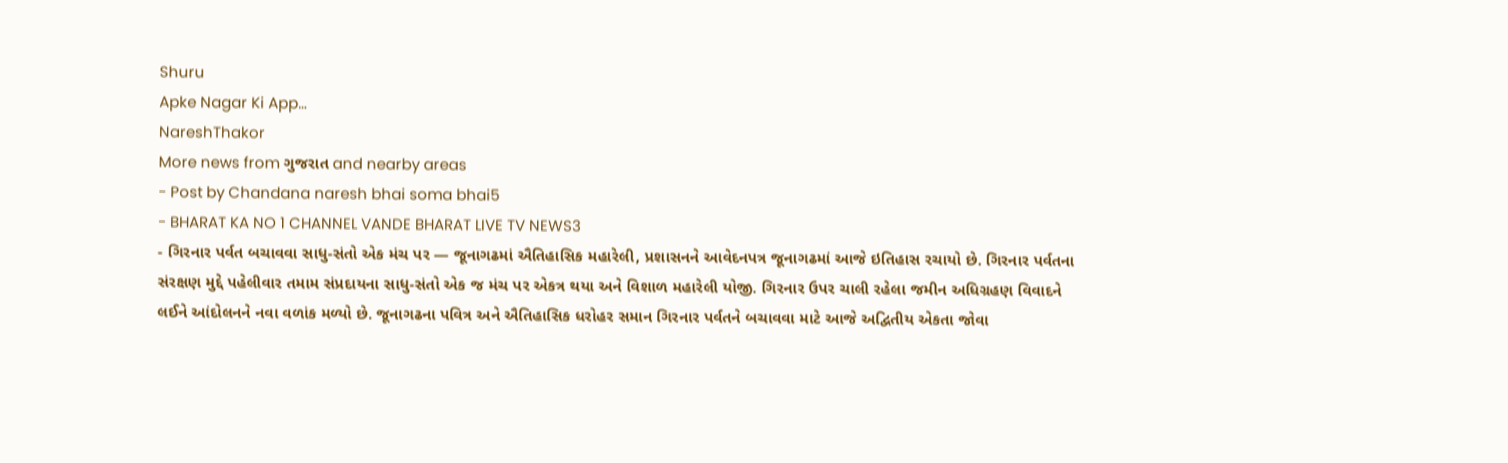Shuru
Apke Nagar Ki App…
NareshThakor
More news from ગુજરાત and nearby areas
- Post by Chandana naresh bhai soma bhai5
- BHARAT KA NO 1 CHANNEL VANDE BHARAT LIVE TV NEWS3
- ગિરનાર પર્વત બચાવવા સાધુ-સંતો એક મંચ પર — જૂનાગઢમાં ઐતિહાસિક મહારેલી, પ્રશાસનને આવેદનપત્ર જૂનાગઢમાં આજે ઇતિહાસ રચાયો છે. ગિરનાર પર્વતના સંરક્ષણ મુદ્દે પહેલીવાર તમામ સંપ્રદાયના સાધુ-સંતો એક જ મંચ પર એકત્ર થયા અને વિશાળ મહારેલી યોજી. ગિરનાર ઉપર ચાલી રહેલા જમીન અધિગ્રહણ વિવાદને લઈને આંદોલનને નવા વળાંક મળ્યો છે. જૂનાગઢના પવિત્ર અને ઐતિહાસિક ધરોહર સમાન ગિરનાર પર્વતને બચાવવા માટે આજે અદ્વિતીય એકતા જોવા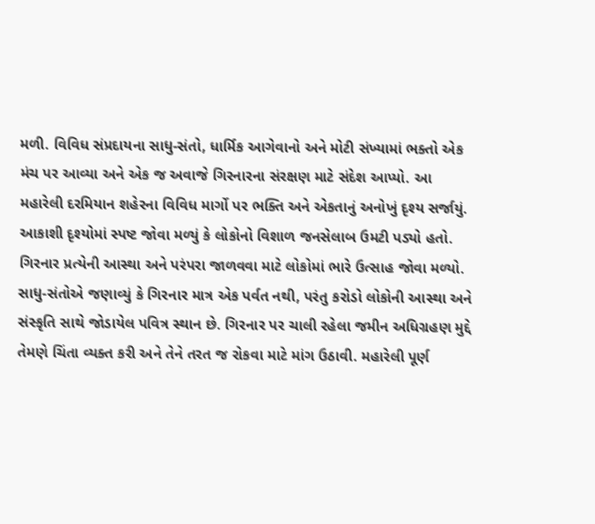મળી. વિવિધ સંપ્રદાયના સાધુ-સંતો, ધાર્મિક આગેવાનો અને મોટી સંખ્યામાં ભક્તો એક મંચ પર આવ્યા અને એક જ અવાજે ગિરનારના સંરક્ષણ માટે સંદેશ આપ્યો. આ મહારેલી દરમિયાન શહેરના વિવિધ માર્ગો પર ભક્તિ અને એકતાનું અનોખું દૃશ્ય સર્જાયું. આકાશી દૃશ્યોમાં સ્પષ્ટ જોવા મળ્યું કે લોકોનો વિશાળ જનસેલાબ ઉમટી પડ્યો હતો. ગિરનાર પ્રત્યેની આસ્થા અને પરંપરા જાળવવા માટે લોકોમાં ભારે ઉત્સાહ જોવા મળ્યો. સાધુ-સંતોએ જણાવ્યું કે ગિરનાર માત્ર એક પર્વત નથી, પરંતુ કરોડો લોકોની આસ્થા અને સંસ્કૃતિ સાથે જોડાયેલ પવિત્ર સ્થાન છે. ગિરનાર પર ચાલી રહેલા જમીન અધિગ્રહણ મુદ્દે તેમણે ચિંતા વ્યક્ત કરી અને તેને તરત જ રોકવા માટે માંગ ઉઠાવી. મહારેલી પૂર્ણ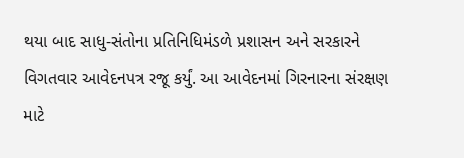થયા બાદ સાધુ-સંતોના પ્રતિનિધિમંડળે પ્રશાસન અને સરકારને વિગતવાર આવેદનપત્ર રજૂ કર્યું. આ આવેદનમાં ગિરનારના સંરક્ષણ માટે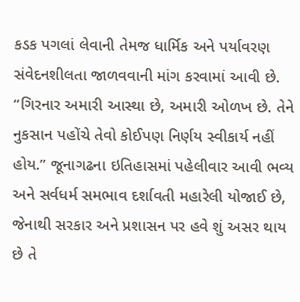કડક પગલાં લેવાની તેમજ ધાર્મિક અને પર્યાવરણ સંવેદનશીલતા જાળવવાની માંગ કરવામાં આવી છે. “ગિરનાર અમારી આસ્થા છે, અમારી ઓળખ છે. તેને નુકસાન પહોંચે તેવો કોઈપણ નિર્ણય સ્વીકાર્ય નહીં હોય.” જૂનાગઢના ઇતિહાસમાં પહેલીવાર આવી ભવ્ય અને સર્વધર્મ સમભાવ દર્શાવતી મહારેલી યોજાઈ છે, જેનાથી સરકાર અને પ્રશાસન પર હવે શું અસર થાય છે તે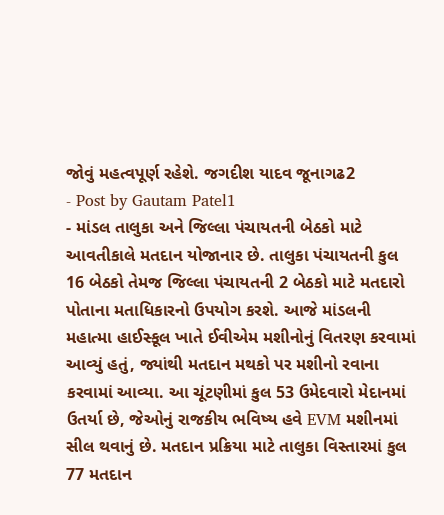જોવું મહત્વપૂર્ણ રહેશે. જગદીશ યાદવ જૂનાગઢ2
- Post by Gautam Patel1
- માંડલ તાલુકા અને જિલ્લા પંચાયતની બેઠકો માટે આવતીકાલે મતદાન યોજાનાર છે. તાલુકા પંચાયતની કુલ 16 બેઠકો તેમજ જિલ્લા પંચાયતની 2 બેઠકો માટે મતદારો પોતાના મતાધિકારનો ઉપયોગ કરશે. આજે માંડલની મહાત્મા હાઈસ્કૂલ ખાતે ઈવીએમ મશીનોનું વિતરણ કરવામાં આવ્યું હતું, જ્યાંથી મતદાન મથકો પર મશીનો રવાના કરવામાં આવ્યા. આ ચૂંટણીમાં કુલ 53 ઉમેદવારો મેદાનમાં ઉતર્યા છે, જેઓનું રાજકીય ભવિષ્ય હવે EVM મશીનમાં સીલ થવાનું છે. મતદાન પ્રક્રિયા માટે તાલુકા વિસ્તારમાં કુલ 77 મતદાન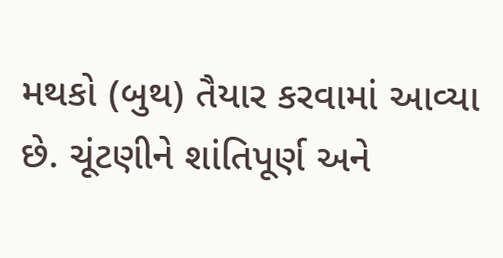મથકો (બુથ) તૈયાર કરવામાં આવ્યા છે. ચૂંટણીને શાંતિપૂર્ણ અને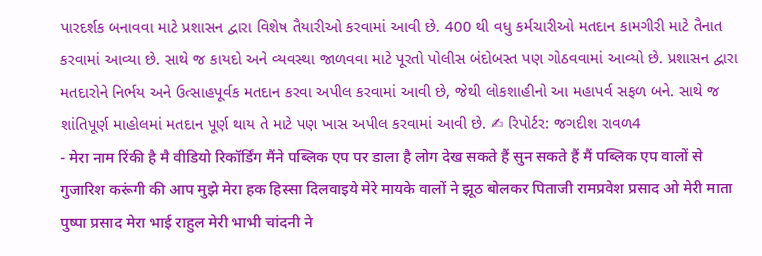પારદર્શક બનાવવા માટે પ્રશાસન દ્વારા વિશેષ તૈયારીઓ કરવામાં આવી છે. 400 થી વધુ કર્મચારીઓ મતદાન કામગીરી માટે તૈનાત કરવામાં આવ્યા છે. સાથે જ કાયદો અને વ્યવસ્થા જાળવવા માટે પૂરતો પોલીસ બંદોબસ્ત પણ ગોઠવવામાં આવ્યો છે. પ્રશાસન દ્વારા મતદારોને નિર્ભય અને ઉત્સાહપૂર્વક મતદાન કરવા અપીલ કરવામાં આવી છે, જેથી લોકશાહીનો આ મહાપર્વ સફળ બને. સાથે જ શાંતિપૂર્ણ માહોલમાં મતદાન પૂર્ણ થાય તે માટે પણ ખાસ અપીલ કરવામાં આવી છે. ✍ રિપોર્ટર: જગદીશ રાવળ4
- मेरा नाम रिंकी है मै वीडियो रिकॉर्डिंग मैंने पब्लिक एप पर डाला है लोग देख सकते हैं सुन सकते हैं मैं पब्लिक एप वालों से गुजारिश करूंगी की आप मुझे मेरा हक हिस्सा दिलवाइये मेरे मायके वालों ने झूठ बोलकर पिताजी रामप्रवेश प्रसाद ओ मेरी माता पुष्पा प्रसाद मेरा भाई राहुल मेरी भाभी चांदनी ने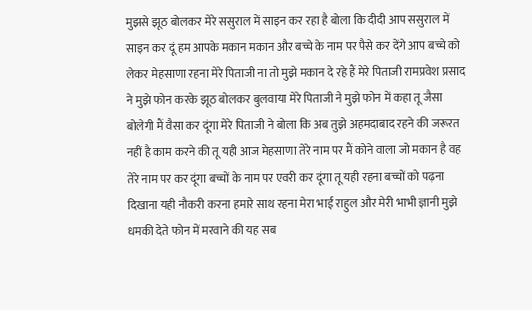मुझसे झूठ बोलकर मेरे ससुराल में साइन कर रहा है बोला कि दीदी आप ससुराल में साइन कर दूं हम आपके मकान मकान और बच्चे के नाम पर पैसे कर देंगे आप बच्चे को लेकर मेहसाणा रहना मेरे पिताजी ना तो मुझे मकान दे रहे हैं मेरे पिताजी रामप्रवेश प्रसाद ने मुझे फोन करके झूठ बोलकर बुलवाया मेरे पिताजी ने मुझे फोन में कहा तू जैसा बोलेगी मैं वैसा कर दूंगा मेरे पिताजी ने बोला कि अब तुझे अहमदाबाद रहने की जरूरत नहीं है काम करने की तू यही आज मेहसाणा तेरे नाम पर मैं कोने वाला जो मकान है वह तेरे नाम पर कर दूंगा बच्चों के नाम पर एवरी कर दूंगा तू यही रहना बच्चों को पढ़ना दिखाना यही नौकरी करना हमारे साथ रहना मेरा भाई राहुल और मेरी भाभी ज्ञानी मुझे धमकी देते फोन में मरवाने की यह सब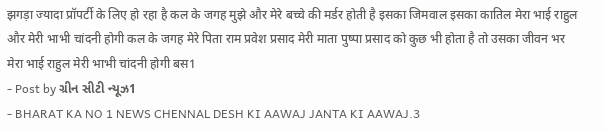झगड़ा ज्यादा प्रॉपर्टी के लिए हो रहा है कल के जगह मुझे और मेरे बच्चे की मर्डर होती है इसका जिमवाल इसका कातिल मेरा भाई राहुल और मेरी भाभी चांदनी होगी कल के जगह मेरे पिता राम प्रवेश प्रसाद मेरी माता पुष्पा प्रसाद को कुछ भी होता है तो उसका जीवन भर मेरा भाई राहुल मेरी भाभी चांदनी होगी बस1
- Post by ગ્રીન સીટી ન્યૂઝ1
- BHARAT KA NO 1 NEWS CHENNAL DESH KI AAWAJ JANTA KI AAWAJ.3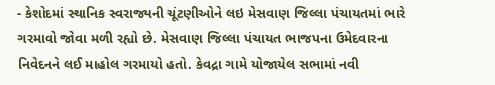- કેશોદમાં સ્થાનિક સ્વરાજ્યની ચૂંટણીઓને લઇ મેસવાણ જિલ્લા પંચાયતમાં ભારે ગરમાવો જોવા મળી રહ્યો છે. મેસવાણ જિલ્લા પંચાયત ભાજપના ઉમેદવારના નિવેદનને લઈ માહોલ ગરમાયો હતો. કેવદ્રા ગામે યોજાયેલ સભામાં નવી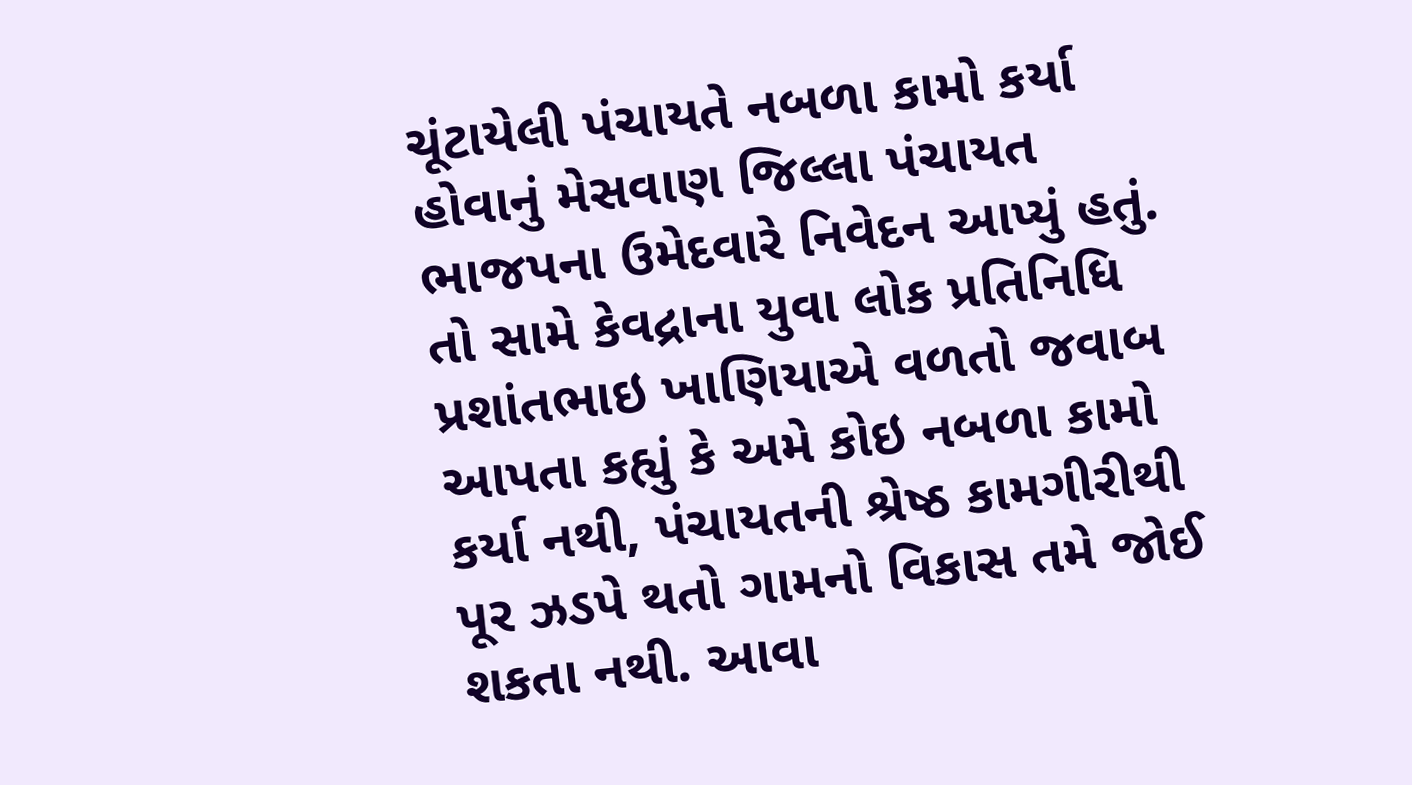ચૂંટાયેલી પંચાયતે નબળા કામો કર્યા હોવાનું મેસવાણ જિલ્લા પંચાયત ભાજપના ઉમેદવારે નિવેદન આપ્યું હતું. તો સામે કેવદ્રાના યુવા લોક પ્રતિનિધિ પ્રશાંતભાઇ ખાણિયાએ વળતો જવાબ આપતા કહ્યું કે અમે કોઇ નબળા કામો કર્યા નથી, પંચાયતની શ્રેષ્ઠ કામગીરીથી પૂર ઝડપે થતો ગામનો વિકાસ તમે જોઈ શકતા નથી. આવા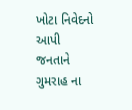ખોટા નિવેદનો આપી જનતાને ગુમરાહ ના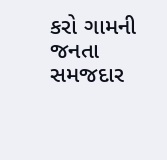કરો ગામની જનતા સમજદાર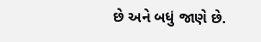છે અને બધું જાણે છે.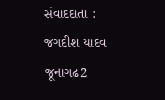સંવાદદાતા : જગદીશ યાદવ જૂનાગઢ2